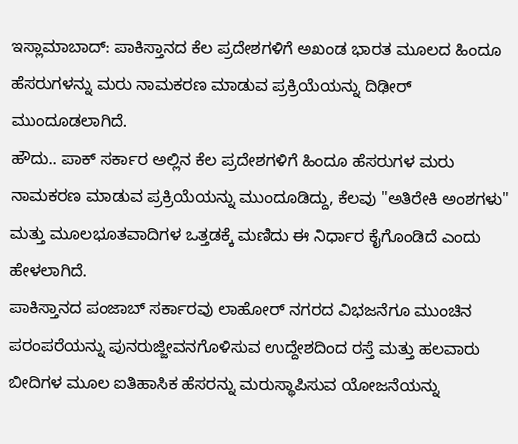ಇಸ್ಲಾಮಾಬಾದ್: ಪಾಕಿಸ್ತಾನದ ಕೆಲ ಪ್ರದೇಶಗಳಿಗೆ ಅಖಂಡ ಭಾರತ ಮೂಲದ ಹಿಂದೂ ಹೆಸರುಗಳನ್ನು ಮರು ನಾಮಕರಣ ಮಾಡುವ ಪ್ರಕ್ರಿಯೆಯನ್ನು ದಿಢೀರ್ ಮುಂದೂಡಲಾಗಿದೆ.
ಹೌದು.. ಪಾಕ್ ಸರ್ಕಾರ ಅಲ್ಲಿನ ಕೆಲ ಪ್ರದೇಶಗಳಿಗೆ ಹಿಂದೂ ಹೆಸರುಗಳ ಮರು ನಾಮಕರಣ ಮಾಡುವ ಪ್ರಕ್ರಿಯೆಯನ್ನು ಮುಂದೂಡಿದ್ದು, ಕೆಲವು "ಅತಿರೇಕಿ ಅಂಶಗಳು" ಮತ್ತು ಮೂಲಭೂತವಾದಿಗಳ ಒತ್ತಡಕ್ಕೆ ಮಣಿದು ಈ ನಿರ್ಧಾರ ಕೈಗೊಂಡಿದೆ ಎಂದು ಹೇಳಲಾಗಿದೆ.
ಪಾಕಿಸ್ತಾನದ ಪಂಜಾಬ್ ಸರ್ಕಾರವು ಲಾಹೋರ್ ನಗರದ ವಿಭಜನೆಗೂ ಮುಂಚಿನ ಪರಂಪರೆಯನ್ನು ಪುನರುಜ್ಜೀವನಗೊಳಿಸುವ ಉದ್ದೇಶದಿಂದ ರಸ್ತೆ ಮತ್ತು ಹಲವಾರು ಬೀದಿಗಳ ಮೂಲ ಐತಿಹಾಸಿಕ ಹೆಸರನ್ನು ಮರುಸ್ಥಾಪಿಸುವ ಯೋಜನೆಯನ್ನು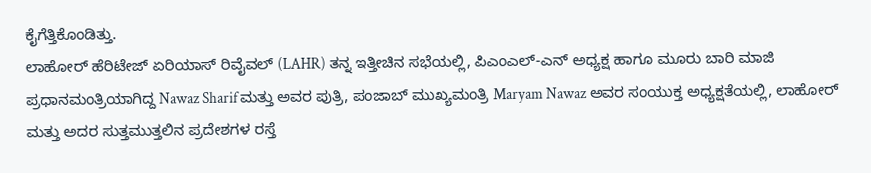ಕೈಗೆತ್ತಿಕೊಂಡಿತ್ತು.
ಲಾಹೋರ್ ಹೆರಿಟೇಜ್ ಏರಿಯಾಸ್ ರಿವೈವಲ್ (LAHR) ತನ್ನ ಇತ್ತೀಚಿನ ಸಭೆಯಲ್ಲಿ, ಪಿಎಂಎಲ್-ಎನ್ ಅಧ್ಯಕ್ಷ ಹಾಗೂ ಮೂರು ಬಾರಿ ಮಾಜಿ ಪ್ರಧಾನಮಂತ್ರಿಯಾಗಿದ್ದ Nawaz Sharif ಮತ್ತು ಅವರ ಪುತ್ರಿ, ಪಂಜಾಬ್ ಮುಖ್ಯಮಂತ್ರಿ Maryam Nawaz ಅವರ ಸಂಯುಕ್ತ ಅಧ್ಯಕ್ಷತೆಯಲ್ಲಿ, ಲಾಹೋರ್ ಮತ್ತು ಅದರ ಸುತ್ತಮುತ್ತಲಿನ ಪ್ರದೇಶಗಳ ರಸ್ತೆ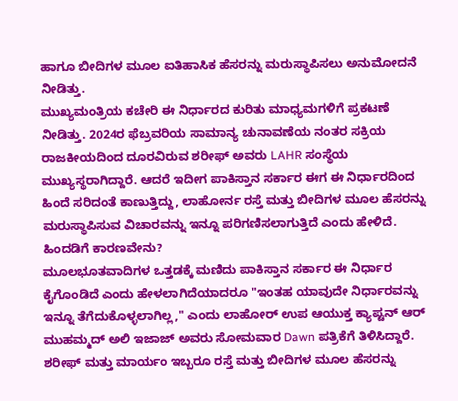ಹಾಗೂ ಬೀದಿಗಳ ಮೂಲ ಐತಿಹಾಸಿಕ ಹೆಸರನ್ನು ಮರುಸ್ಥಾಪಿಸಲು ಅನುಮೋದನೆ ನೀಡಿತ್ತು.
ಮುಖ್ಯಮಂತ್ರಿಯ ಕಚೇರಿ ಈ ನಿರ್ಧಾರದ ಕುರಿತು ಮಾಧ್ಯಮಗಳಿಗೆ ಪ್ರಕಟಣೆ ನೀಡಿತ್ತು. 2024ರ ಫೆಬ್ರವರಿಯ ಸಾಮಾನ್ಯ ಚುನಾವಣೆಯ ನಂತರ ಸಕ್ರಿಯ ರಾಜಕೀಯದಿಂದ ದೂರವಿರುವ ಶರೀಫ್ ಅವರು LAHR ಸಂಸ್ಥೆಯ ಮುಖ್ಯಸ್ಥರಾಗಿದ್ದಾರೆ. ಆದರೆ ಇದೀಗ ಪಾಕಿಸ್ತಾನ ಸರ್ಕಾರ ಈಗ ಈ ನಿರ್ಧಾರದಿಂದ ಹಿಂದೆ ಸರಿದಂತೆ ಕಾಣುತ್ತಿದ್ದು, ಲಾಹೋರ್ನ ರಸ್ತೆ ಮತ್ತು ಬೀದಿಗಳ ಮೂಲ ಹೆಸರನ್ನು ಮರುಸ್ಥಾಪಿಸುವ ವಿಚಾರವನ್ನು ಇನ್ನೂ ಪರಿಗಣಿಸಲಾಗುತ್ತಿದೆ ಎಂದು ಹೇಳಿದೆ.
ಹಿಂದಡಿಗೆ ಕಾರಣವೇನು?
ಮೂಲಭೂತವಾದಿಗಳ ಒತ್ತಡಕ್ಕೆ ಮಣಿದು ಪಾಕಿಸ್ತಾನ ಸರ್ಕಾರ ಈ ನಿರ್ಧಾರ ಕೈಗೊಂಡಿದೆ ಎಂದು ಹೇಳಲಾಗಿದೆಯಾದರೂ "ಇಂತಹ ಯಾವುದೇ ನಿರ್ಧಾರವನ್ನು ಇನ್ನೂ ತೆಗೆದುಕೊಳ್ಳಲಾಗಿಲ್ಲ," ಎಂದು ಲಾಹೋರ್ ಉಪ ಆಯುಕ್ತ ಕ್ಯಾಪ್ಟನ್ ಆರ್ ಮುಹಮ್ಮದ್ ಅಲಿ ಇಜಾಜ್ ಅವರು ಸೋಮವಾರ Dawn ಪತ್ರಿಕೆಗೆ ತಿಳಿಸಿದ್ದಾರೆ.
ಶರೀಫ್ ಮತ್ತು ಮಾರ್ಯಂ ಇಬ್ಬರೂ ರಸ್ತೆ ಮತ್ತು ಬೀದಿಗಳ ಮೂಲ ಹೆಸರನ್ನು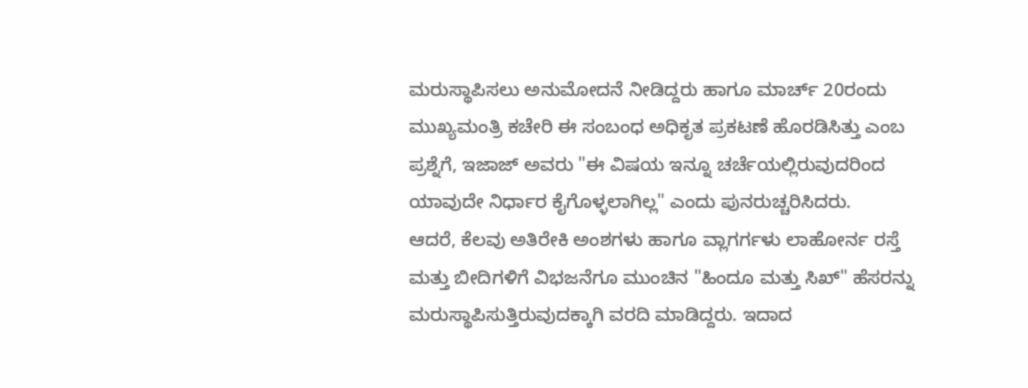ಮರುಸ್ಥಾಪಿಸಲು ಅನುಮೋದನೆ ನೀಡಿದ್ದರು ಹಾಗೂ ಮಾರ್ಚ್ 20ರಂದು ಮುಖ್ಯಮಂತ್ರಿ ಕಚೇರಿ ಈ ಸಂಬಂಧ ಅಧಿಕೃತ ಪ್ರಕಟಣೆ ಹೊರಡಿಸಿತ್ತು ಎಂಬ ಪ್ರಶ್ನೆಗೆ, ಇಜಾಜ್ ಅವರು "ಈ ವಿಷಯ ಇನ್ನೂ ಚರ್ಚೆಯಲ್ಲಿರುವುದರಿಂದ ಯಾವುದೇ ನಿರ್ಧಾರ ಕೈಗೊಳ್ಳಲಾಗಿಲ್ಲ" ಎಂದು ಪುನರುಚ್ಚರಿಸಿದರು.
ಆದರೆ, ಕೆಲವು ಅತಿರೇಕಿ ಅಂಶಗಳು ಹಾಗೂ ವ್ಲಾಗರ್ಗಳು ಲಾಹೋರ್ನ ರಸ್ತೆ ಮತ್ತು ಬೀದಿಗಳಿಗೆ ವಿಭಜನೆಗೂ ಮುಂಚಿನ "ಹಿಂದೂ ಮತ್ತು ಸಿಖ್" ಹೆಸರನ್ನು ಮರುಸ್ಥಾಪಿಸುತ್ತಿರುವುದಕ್ಕಾಗಿ ವರದಿ ಮಾಡಿದ್ದರು. ಇದಾದ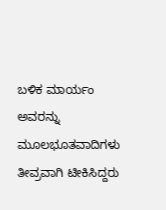ಬಳಿಕ ಮಾರ್ಯಂ ಅವರನ್ನು ಮೂಲಭೂತವಾದಿಗಳು ತೀವ್ರವಾಗಿ ಟೀಕಿಸಿದ್ದರು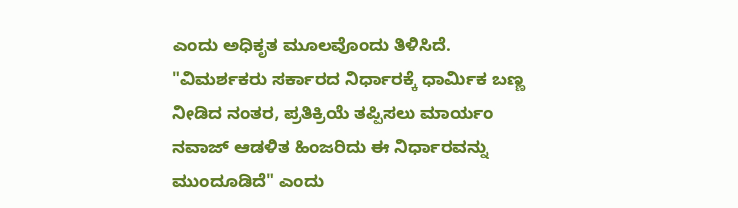ಎಂದು ಅಧಿಕೃತ ಮೂಲವೊಂದು ತಿಳಿಸಿದೆ.
"ವಿಮರ್ಶಕರು ಸರ್ಕಾರದ ನಿರ್ಧಾರಕ್ಕೆ ಧಾರ್ಮಿಕ ಬಣ್ಣ ನೀಡಿದ ನಂತರ, ಪ್ರತಿಕ್ರಿಯೆ ತಪ್ಪಿಸಲು ಮಾರ್ಯಂ ನವಾಜ್ ಆಡಳಿತ ಹಿಂಜರಿದು ಈ ನಿರ್ಧಾರವನ್ನು ಮುಂದೂಡಿದೆ" ಎಂದು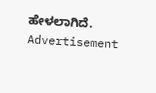ಹೇಳಲಾಗಿದೆ.
Advertisement